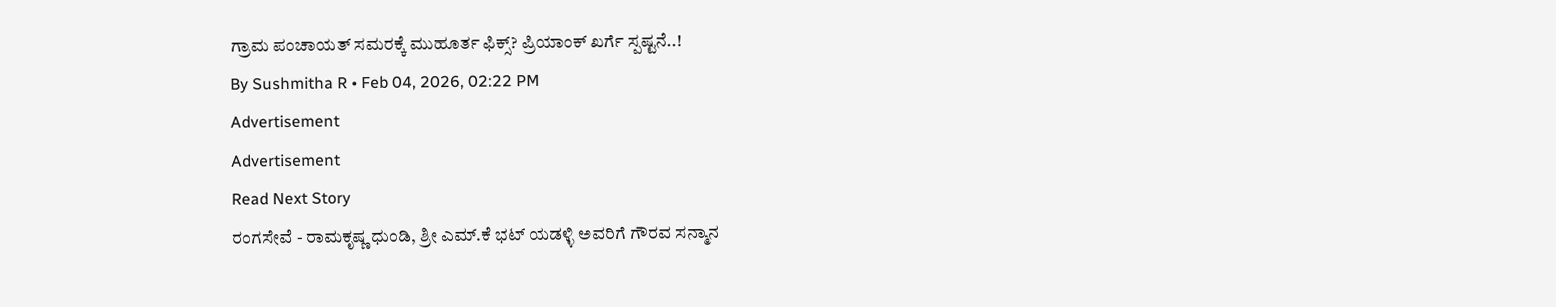ಗ್ರಾಮ ಪಂಚಾಯತ್ ಸಮರಕ್ಕೆ ಮುಹೂರ್ತ ಫಿಕ್ಸ್? ಪ್ರಿಯಾಂಕ್ ಖರ್ಗೆ ಸ್ಪಷ್ಟನೆ..!
By Sushmitha R • Feb 04, 2026, 02:22 PM
Advertisement
Advertisement
Read Next Story
ರಂಗಸೇವೆ - ರಾಮಕೃಷ್ಣ ಧುಂಡಿ, ಶ್ರೀ ಎಮ್.ಕೆ ಭಟ್ ಯಡಳ್ಳಿ ಅವರಿಗೆ ಗೌರವ ಸನ್ಮಾನ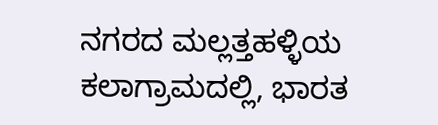ನಗರದ ಮಲ್ಲತ್ತಹಳ್ಳಿಯ ಕಲಾಗ್ರಾಮದಲ್ಲಿ, ಭಾರತ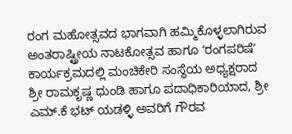ರಂಗ ಮಹೋತ್ಸವದ ಭಾಗವಾಗಿ ಹಮ್ಮಿಕೊಳ್ಳಲಾಗಿರುವ ಅಂತರಾಷ್ಟ್ರೀಯ ನಾಟಕೋತ್ಸವ ಹಾಗೂ ʻರಂಗಪರಿಷೆʼ ಕಾರ್ಯಕ್ರಮದಲ್ಲಿ ಮಂಚಿಕೇರಿ ಸಂಸ್ಥೆಯ ಅಧ್ಯಕ್ಷರಾದ ಶ್ರೀ ರಾಮಕೃಷ್ಣ ಧುಂಡಿ ಹಾಗೂ ಪದಾಧಿಕಾರಿಯಾದ, ಶ್ರೀ ಎಮ್.ಕೆ ಭಟ್ ಯಡಳ್ಳಿ ಅವರಿಗೆ ಗೌರವ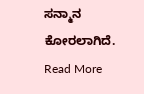ಸನ್ಮಾನ ಕೋರಲಾಗಿದೆ.
Read More